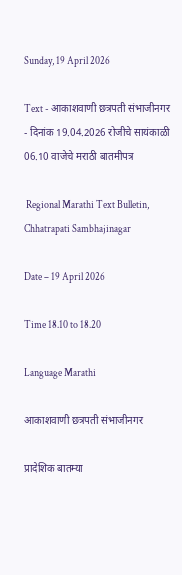Sunday, 19 April 2026

Text - आकाशवाणी छत्रपती संभाजीनगर - दिनांक 19.04.2026 रोजीचे सायंकाळी 06.10 वाजेचे मराठी बातमीपत्र

 Regional Marathi Text Bulletin, Chhatrapati Sambhajinagar

Date – 19 April 2026

Time 18.10 to 18.20

Language Marathi

आकाशवाणी छत्रपती संभाजीनगर

प्रादेशिक बातम्या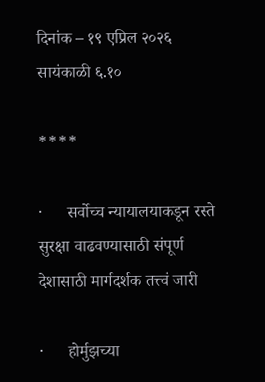दिनांक – १९ एप्रिल २०२६ सायंकाळी ६.१०

****

·      सर्वोच्च न्यायालयाकडून रस्ते सुरक्षा वाढवण्यासाठी संपूर्ण देशासाठी मार्गदर्शक तत्त्वं जारी

·      होर्मुझच्या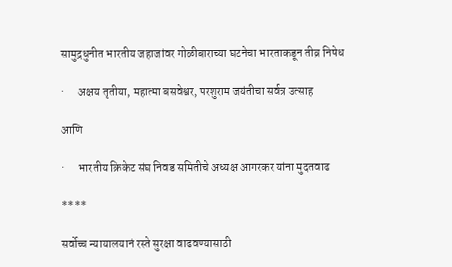सामुद्रधुनीत भारतीय जहाजांवर गोळीबाराच्या घटनेचा भारताकडून तीव्र निषेध

·      अक्षय तृतीया, महात्मा बसवेश्वर, परशुराम जयंतीचा सर्वत्र उत्साह

आणि

·      भारतीय क्रिकेट संघ निवड समितीचे अध्यक्ष आगरकर यांना मुदतवाढ

****

सर्वोच्च न्यायालयानं रस्ते सुरक्षा वाढवण्यासाठी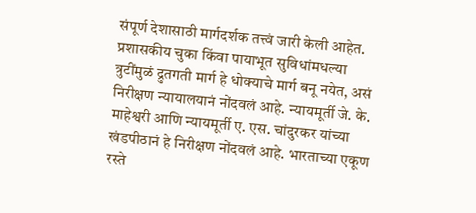संपूर्ण देशासाठी मार्गदर्शक तत्त्वं जारी केली आहेत. प्रशासकीय चुका किंवा पायाभूत सुविधांमधल्या त्रुटींमुळं द्रुतगती मार्ग हे धोक्याचे मार्ग बनू नयेत, असं निरीक्षण न्यायालयानं नोंदवलं आहे. न्यायमूर्ती जे. के. माहेश्वरी आणि न्यायमूर्ती ए. एस. चांदुरकर यांच्या खंडपीठानं हे निरीक्षण नोंदवलं आहे. भारताच्या एकूण रस्ते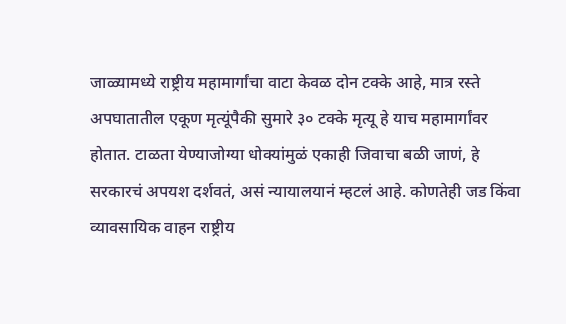जाळ्यामध्ये राष्ट्रीय महामार्गांचा वाटा केवळ दोन टक्के आहे, मात्र रस्ते अपघातातील एकूण मृत्यूंपैकी सुमारे ३० टक्के मृत्यू हे याच महामार्गांवर होतात. टाळता येण्याजोग्या धोक्यांमुळं एकाही जिवाचा बळी जाणं, हे सरकारचं अपयश दर्शवतं, असं न्यायालयानं म्हटलं आहे. कोणतेही जड किंवा व्यावसायिक वाहन राष्ट्रीय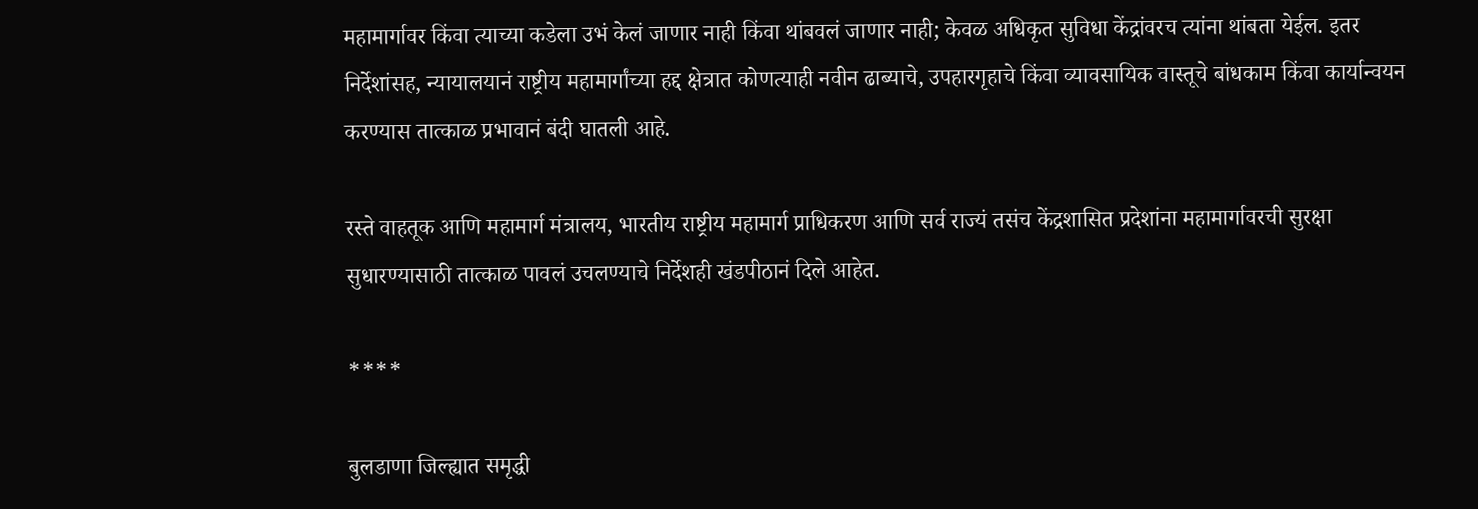महामार्गावर किंवा त्याच्या कडेला उभं केलं जाणार नाही किंवा थांबवलं जाणार नाही; केवळ अधिकृत सुविधा केंद्रांवरच त्यांना थांबता येईल. इतर निर्देशांसह, न्यायालयानं राष्ट्रीय महामार्गांच्या हद्द क्षेत्रात कोणत्याही नवीन ढाब्याचे, उपहारगृहाचे किंवा व्यावसायिक वास्तूचे बांधकाम किंवा कार्यान्वयन करण्यास तात्काळ प्रभावानं बंदी घातली आहे.

रस्ते वाहतूक आणि महामार्ग मंत्रालय, भारतीय राष्ट्रीय महामार्ग प्राधिकरण आणि सर्व राज्यं तसंच केंद्रशासित प्रदेशांना महामार्गावरची सुरक्षा सुधारण्यासाठी तात्काळ पावलं उचलण्याचे निर्देशही खंडपीठानं दिले आहेत.

****

बुलडाणा जिल्ह्यात समृद्धी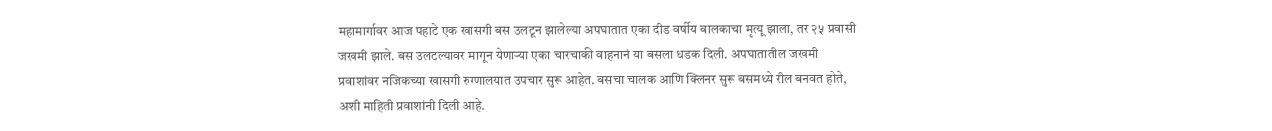महामार्गावर आज पहाटे एक खासगी बस उलटून झालेल्या अपघातात एका दीड वर्षीय बालकाचा मृत्यू झाला, तर २५ प्रवासी जखमी झाले. बस उलटल्यावर मागून येणाऱ्या एका चारचाकी वाहनानं या बसला धडक दिली. अपघातातील जखमी प्रवाशांवर नजिकच्या खासगी रुग्णालयात उपचार सुरू आहेत. बसचा चालक आणि क्लिनर सुरू बसमध्ये रील बनवत होते, अशी माहिती प्रवाशांनी दिली आहे.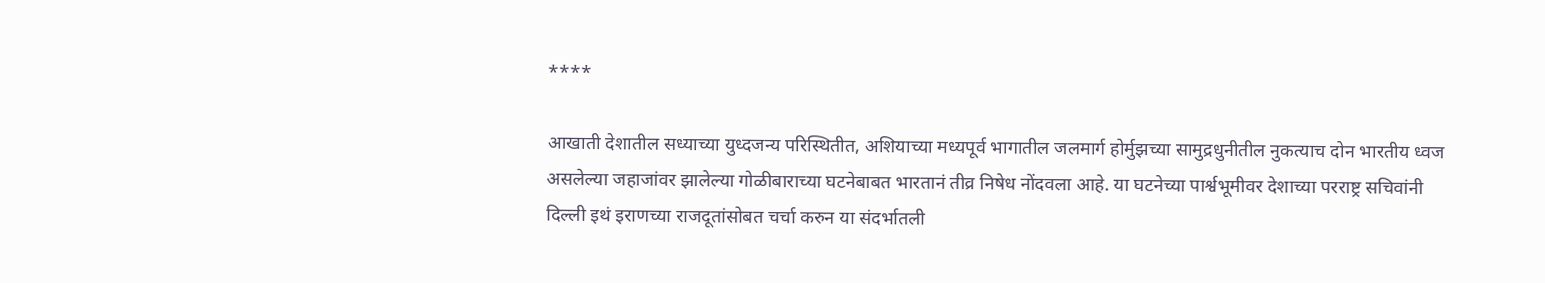****

आखाती देशातील सध्याच्या युध्दजन्य परिस्थितीत, अशियाच्या मध्यपूर्व भागातील जलमार्ग होर्मुझच्या सामुद्रधुनीतील नुकत्याच दोन भारतीय ध्वज असलेल्या जहाजांवर झालेल्या गोळीबाराच्या घटनेबाबत भारतानं तीव्र निषेध नोंदवला आहे. या घटनेच्या पार्श्वभूमीवर देशाच्या परराष्ट्र सचिवांनी दिल्ली इथं इराणच्या राजदूतांसोबत चर्चा करुन या संदर्भातली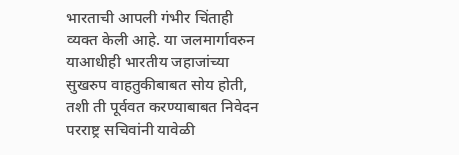भारताची आपली गंभीर चिंताही व्यक्त केली आहे. या जलमार्गावरुन याआधीही भारतीय जहाजांच्या सुखरुप वाहतुकीबाबत सोय होती, तशी ती पूर्ववत करण्याबाबत निवेदन परराष्ट्र सचिवांनी यावेळी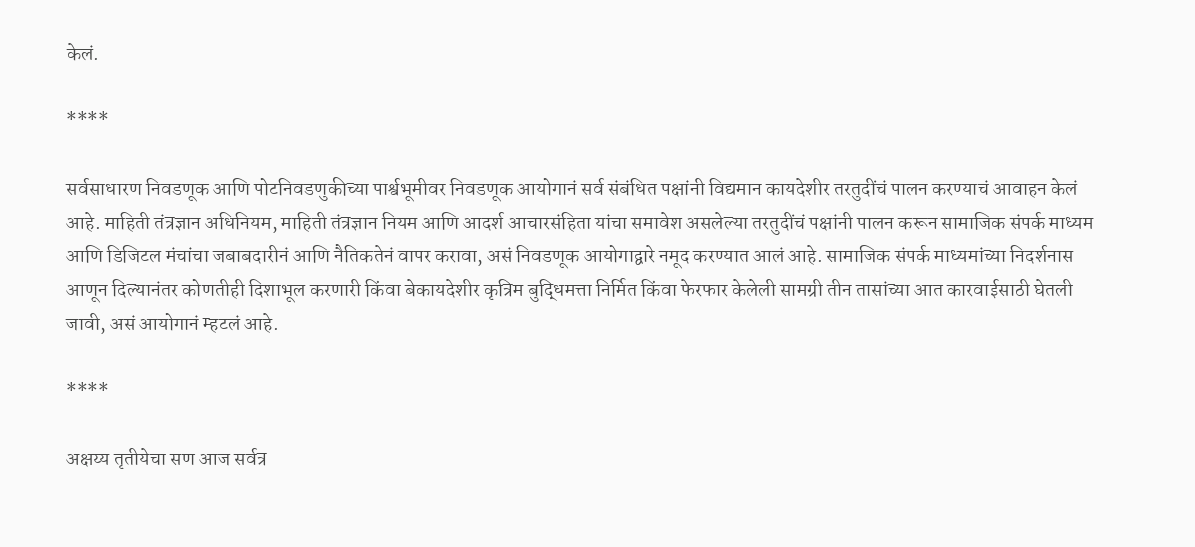केलं.

****

सर्वसाधारण निवडणूक आणि पोटनिवडणुकीच्या पार्श्वभूमीवर निवडणूक आयोगानं सर्व संबंधित पक्षांनी विद्यमान कायदेशीर तरतुदींचं पालन करण्याचं आवाहन केलं आहे. माहिती तंत्रज्ञान अधिनियम, माहिती तंत्रज्ञान नियम आणि आदर्श आचारसंहिता यांचा समावेश असलेल्या तरतुदींचं पक्षांनी पालन करून सामाजिक संपर्क माध्यम आणि डिजिटल मंचांचा जबाबदारीनं आणि नैतिकतेनं वापर करावा, असं निवडणूक आयोगाद्वारे नमूद करण्यात आलं आहे. सामाजिक संपर्क माध्यमांच्या निदर्शनास आणून दिल्यानंतर कोणतीही दिशाभूल करणारी किंवा बेकायदेशीर कृत्रिम बुद्धिमत्ता निर्मित किंवा फेरफार केलेली सामग्री तीन तासांच्या आत कारवाईसाठी घेतली जावी, असं आयोगानं म्हटलं आहे.

****

अक्षय्य तृतीयेचा सण आज सर्वत्र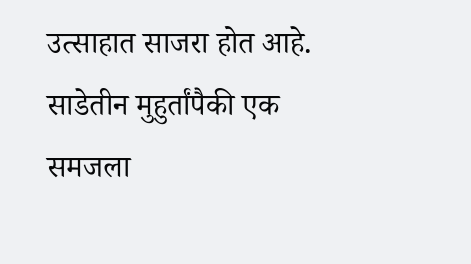उत्साहात साजरा होत आहे. साडेतीन मुहुर्तांपैकी एक समजला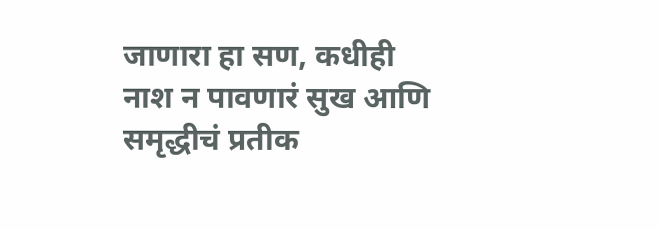जाणारा हा सण, कधीही नाश न पावणारं सुख आणि समृद्धीचं प्रतीक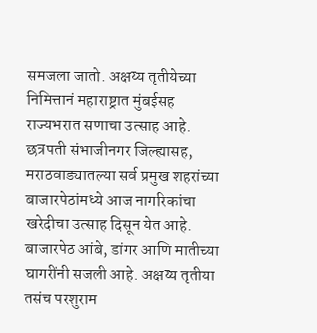समजला जातो. अक्षय्य तृतीयेच्या निमित्तानं महाराष्ट्रात मुंबईसह राज्यभरात सणाचा उत्साह आहे. छत्रपती संभाजीनगर जिल्ह्यासह, मराठवाड्यातल्या सर्व प्रमुख शहरांच्या बाजारपेठांमध्ये आज नागरिकांचा खरेदीचा उत्साह दिसून येत आहे. बाजारपेठ आंबे, डांगर आणि मातीच्या घागरींनी सजली आहे. अक्षय्य तृतीया तसंच परशुराम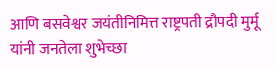आणि बसवेश्वर जयंतीनिमित्त राष्ट्रपती द्रौपदी मुर्मू यांनी जनतेला शुभेच्छा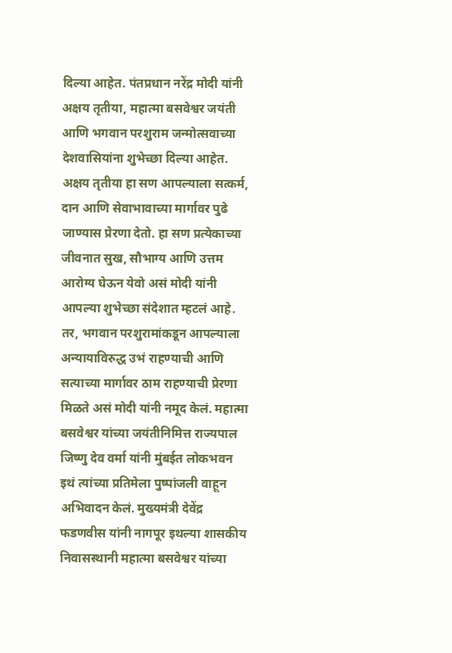दिल्या आहेत. पंतप्रधान नरेंद्र मोदी यांनी अक्षय तृतीया, महात्मा बसवेश्वर जयंती आणि भगवान परशुराम जन्मोत्सवाच्या देशवासियांना शुभेच्छा दिल्या आहेत. अक्षय तृतीया हा सण आपल्याला सत्कर्म, दान आणि सेवाभावाच्या मार्गावर पुढे जाण्यास प्रेरणा देतो. हा सण प्रत्येकाच्या जीवनात सुख, सौभाग्य आणि उत्तम आरोग्य घेऊन येवो असं मोदी यांनी आपल्या शुभेच्छा संदेशात म्हटलं आहे. तर, भगवान परशुरामांकडून आपल्याला अन्यायाविरुद्ध उभं राहण्याची आणि सत्याच्या मार्गावर ठाम राहण्याची प्रेरणा मिळते असं मोदी यांनी नमूद केलं. महात्मा बसवेश्वर यांच्या जयंतीनिमित्त राज्यपाल जिष्णु देव वर्मा यांनी मुंबईत लोकभवन इथं त्यांच्या प्रतिमेला पुष्पांजली वाहून अभिवादन केलं. मुख्यमंत्री देवेंद्र फडणवीस यांनी नागपूर इथल्या शासकीय निवासस्थानी महात्मा बसवेश्वर यांच्या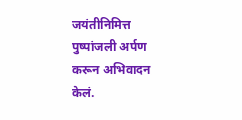जयंतीनिमित्त पुष्पांजली अर्पण करून अभिवादन केलं.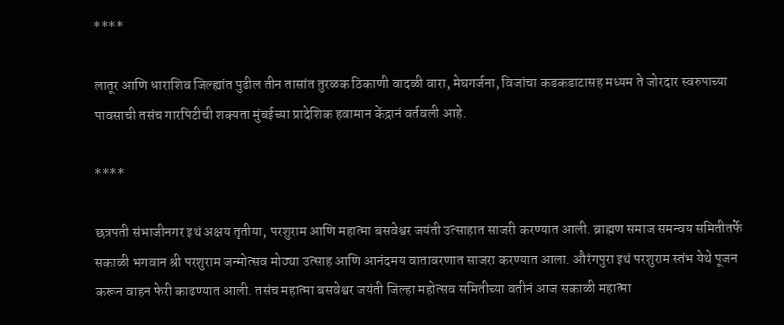****

लातूर आणि धाराशिव जिल्ह्यांत पुढील तीन तासांत तुरळक ठिकाणी वादळी वारा, मेघगर्जना, विजांचा कडकडाटासह मध्यम ते जोरदार स्वरुपाच्या पावसाची तसंच गारपिटीची शक्यता मुंबईच्या प्रादेशिक हवामान केंद्रानं वर्तवली आहे.

****

छत्रपती संभाजीनगर इथं अक्षय तृतीया, परशुराम आणि महात्मा बसवेश्वर जयंती उत्साहात साजरी करण्यात आली. ब्राह्मण समाज समन्वय समितीतर्फे सकाळी भगवान श्री परशुराम जन्मोत्सव मोठ्या उत्साह आणि आनंदमय वातावरणात साजरा करण्यात आला. औरंगपुरा इथं परशुराम स्तंभ येथे पूजन करून वाहन फेरी काढण्यात आली. तसंच महात्मा बसवेश्वर जयंती जिल्हा महोत्सव समितीच्या वतीनं आज सकाळी महात्मा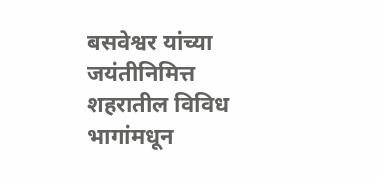बसवेश्वर यांच्या जयंतीनिमित्त शहरातील विविध भागांमधून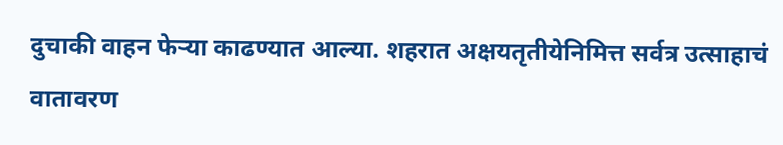दुचाकी वाहन फेऱ्या काढण्यात आल्या. शहरात अक्षयतृतीयेनिमित्त सर्वत्र उत्साहाचं वातावरण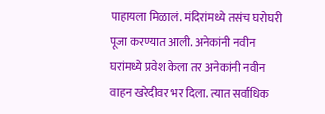पाहायला मिळालं. मंदिरांमध्ये तसंच घरोघरी पूजा करण्यात आली. अनेकांनी नवीन घरांमध्ये प्रवेश केला तर अनेकांनी नवीन वाहन खरेदीवर भर दिला. त्यात सर्वाधिक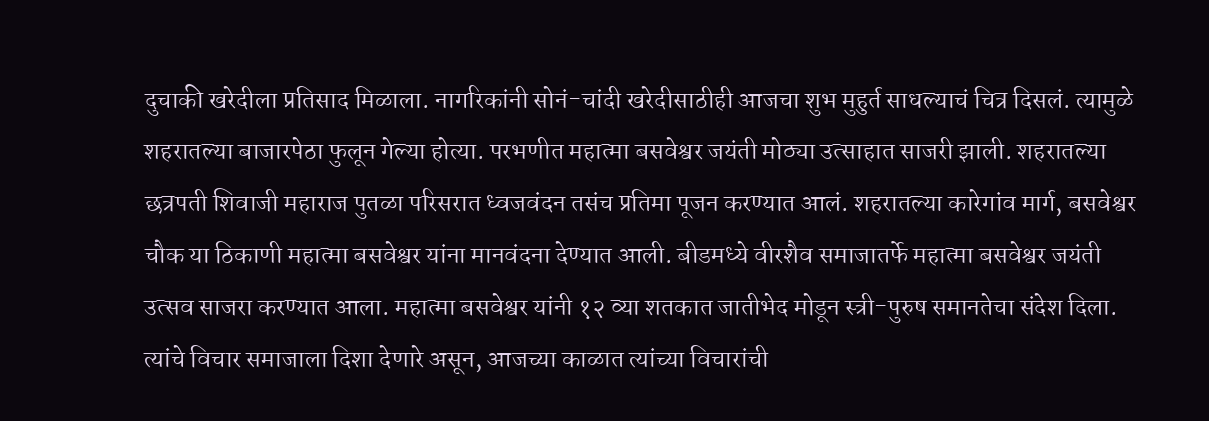दुचाकी खरेदीला प्रतिसाद मिळाला. नागरिकांनी सोनं-चांदी खरेदीसाठीही आजचा शुभ मुहुर्त साधल्याचं चित्र दिसलं. त्यामुळे शहरातल्या बाजारपेठा फुलून गेल्या होत्या. परभणीत महात्मा बसवेश्वर जयंती मोठ्या उत्साहात साजरी झाली. शहरातल्या छत्रपती शिवाजी महाराज पुतळा परिसरात ध्वजवंदन तसंच प्रतिमा पूजन करण्यात आलं. शहरातल्या कारेगांव मार्ग, बसवेश्वर चौक या ठिकाणी महात्मा बसवेश्वर यांना मानवंदना देण्यात आली. बीडमध्ये वीरशैव समाजातर्फे महात्मा बसवेश्वर जयंती उत्सव साजरा करण्यात आला. महात्मा बसवेश्वर यांनी १२ व्या शतकात जातीभेद मोडून स्त्री-पुरुष समानतेचा संदेश दिला. त्यांचे विचार समाजाला दिशा देणारे असून, आजच्या काळात त्यांच्या विचारांची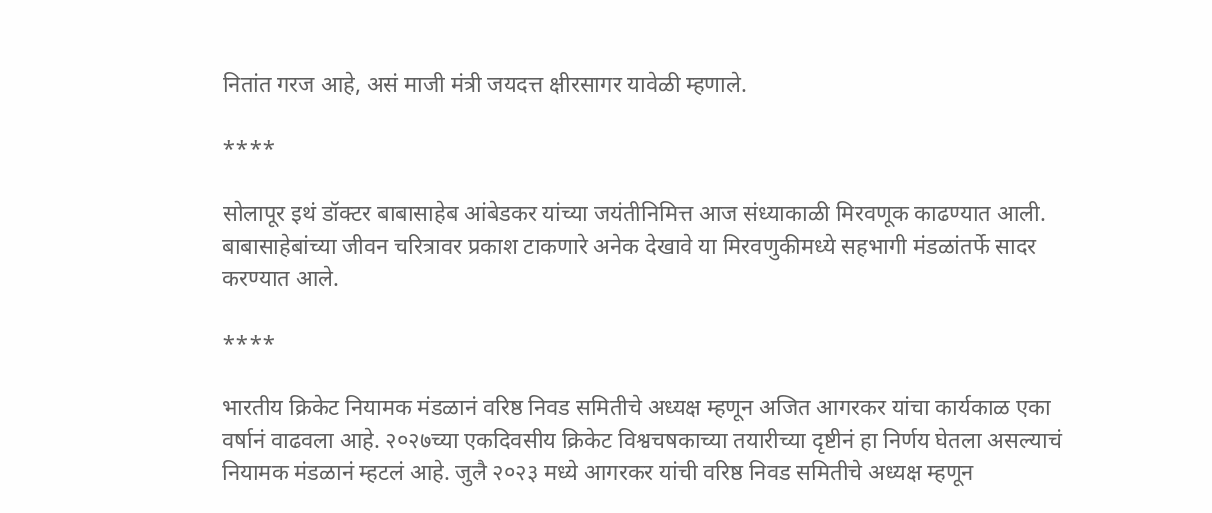नितांत गरज आहे, असं माजी मंत्री जयदत्त क्षीरसागर यावेळी म्हणाले.

****

सोलापूर इथं डॉक्टर बाबासाहेब आंबेडकर यांच्या जयंतीनिमित्त आज संध्याकाळी मिरवणूक काढण्यात आली. बाबासाहेबांच्या जीवन चरित्रावर प्रकाश टाकणारे अनेक देखावे या मिरवणुकीमध्ये सहभागी मंडळांतर्फे सादर करण्यात आले.

****

भारतीय क्रिकेट नियामक मंडळानं वरिष्ठ निवड समितीचे अध्यक्ष म्हणून अजित आगरकर यांचा कार्यकाळ एका वर्षानं वाढवला आहे. २०२७च्या एकदिवसीय क्रिकेट विश्वचषकाच्या तयारीच्या दृष्टीनं हा निर्णय घेतला असल्याचं नियामक मंडळानं म्हटलं आहे. जुलै २०२३ मध्ये आगरकर यांची वरिष्ठ निवड समितीचे अध्यक्ष म्हणून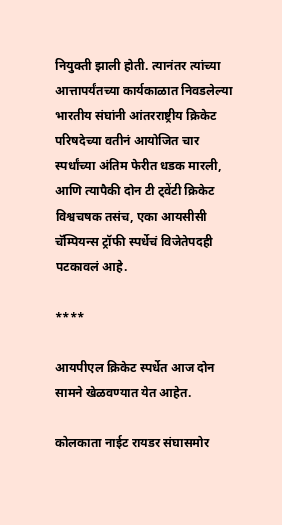नियुक्ती झाली होती. त्यानंतर त्यांच्या आत्तापर्यंतच्या कार्यकाळात निवडलेल्या भारतीय संघांनी आंतरराष्ट्रीय क्रिकेट परिषदेच्या वतीनं आयोजित चार स्पर्धांच्या अंतिम फेरीत धडक मारली, आणि त्यापैकी दोन टी ट्वेंटी क्रिकेट विश्वचषक तसंच, एका आयसीसी चॅम्पियन्स ट्रॉफी स्पर्धेचं विजेतेपदही पटकावलं आहे.

****

आयपीएल क्रिकेट स्पर्धेत आज दोन सामने खेळवण्यात येत आहेत.

कोलकाता नाईट रायडर संघासमोर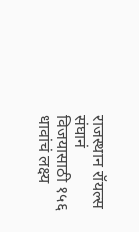राजस्थान रॉयल्स संघानं विजयासाठी १५६ धावांचं लक्ष्य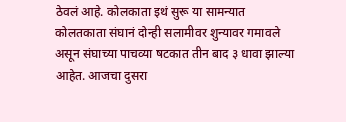ठेवलं आहे. कोलकाता इथं सुरू या सामन्यात कोलतकाता संघानं दोन्ही सलामीवर शुन्यावर गमावले असून संघाच्या पाचव्या षटकात तीन बाद ३ धावा झाल्या आहेत. आजचा दुसरा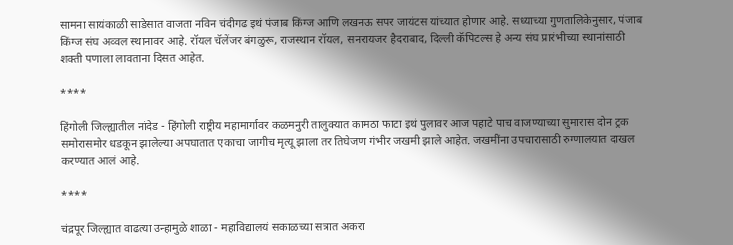सामना सायंकाळी साडेसात वाजता नविन चंदीगढ इथं पंजाब किंग्ज आणि लखनऊ सपर जायंटस यांच्यात होणार आहे. सध्याच्या गुणतालिकेनुसार, पंजाब किंग्ज संघ अव्वल स्थानावर आहे. रॉयल चॅलेंजर बंगळुरू, राजस्थान रॉयल, सनरायजर हैदराबाद, दिल्ली कॅपिटल्स हे अन्य संघ प्रारंभीच्या स्थानांसाठी शक्ती पणाला लावताना दिसत आहेत.

****

हिंगोली जिल्ह्यातील नांदेड - हिंगोली राष्ट्रीय महामार्गावर कळमनुरी तालुक्यात कामठा फाटा इथं पुलावर आज पहाटे पाच वाजण्याच्या सुमारास दोन ट्रक समोरासमोर धडकून झालेल्या अपघातात एकाचा जागीच मृत्यू झाला तर तिघेजण गंभीर जखमी झाले आहेत. जखमींना उपचारासाठी रुग्णालयात दाखल करण्यात आलं आहे.

****

चंद्रपूर जिल्ह्यात वाढत्या उन्हामुळे शाळा - महाविद्यालयं सकाळच्या सत्रात अकरा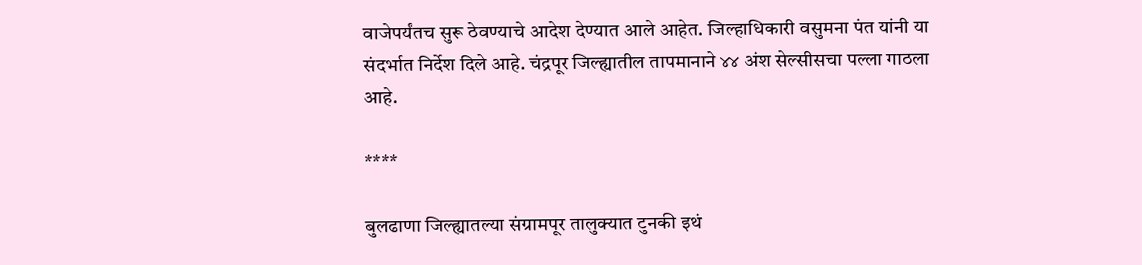वाजेपर्यंतच सुरू ठेवण्याचे आदेश देण्यात आले आहेत. जिल्हाधिकारी वसुमना पंत यांनी या संदर्भात निर्देश दिले आहे. चंद्रपूर जिल्ह्यातील तापमानाने ४४ अंश सेल्सीसचा पल्ला गाठला आहे.

****

बुलढाणा जिल्ह्यातल्या संग्रामपूर तालुक्यात टुनकी इथं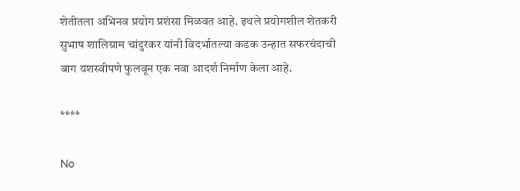शेतीतला अभिनव प्रयोग प्रशंसा मिळवत आहे. इथले प्रयोगशील शेतकरी सुभाष शालिग्राम चांदुरकर यांनी विदर्भातल्या कडक उन्हात सफरचंदाची बाग यशस्वीपणे फुलवून एक नवा आदर्श निर्माण केला आहे.

****

No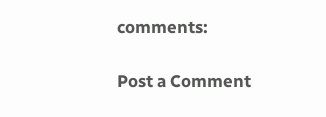comments:

Post a Comment